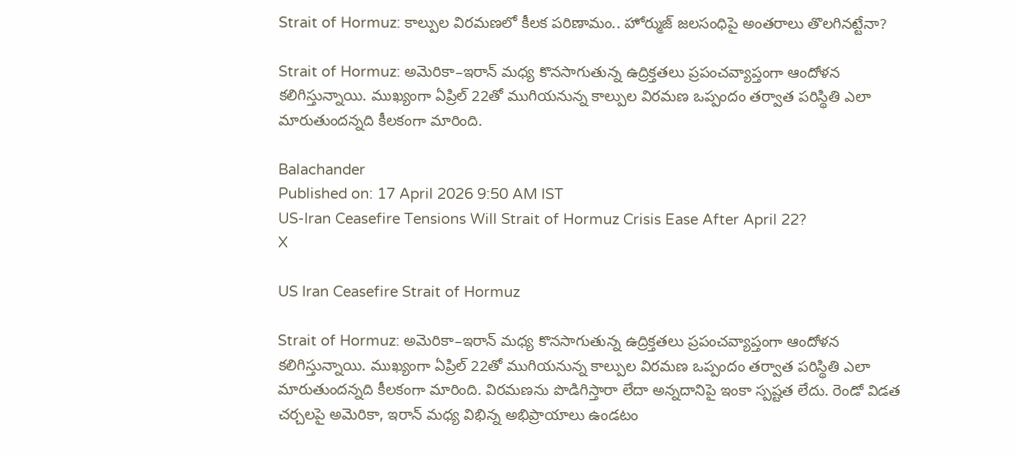Strait of Hormuz: కాల్పుల విరమణలో కీలక పరిణామం.. హోర్ముజ్‌ జలసంధిపై అంతరాలు తొలగినట్టేనా?

Strait of Hormuz: అమెరికా–ఇరాన్‌ మధ్య కొనసాగుతున్న ఉద్రిక్తతలు ప్రపంచవ్యాప్తంగా ఆందోళన కలిగిస్తున్నాయి. ముఖ్యంగా ఏప్రిల్‌ 22తో ముగియనున్న కాల్పుల విరమణ ఒప్పందం తర్వాత పరిస్థితి ఎలా మారుతుందన్నది కీలకంగా మారింది.

Balachander
Published on: 17 April 2026 9:50 AM IST
US-Iran Ceasefire Tensions Will Strait of Hormuz Crisis Ease After April 22?
X

US Iran Ceasefire Strait of Hormuz

Strait of Hormuz: అమెరికా–ఇరాన్‌ మధ్య కొనసాగుతున్న ఉద్రిక్తతలు ప్రపంచవ్యాప్తంగా ఆందోళన కలిగిస్తున్నాయి. ముఖ్యంగా ఏప్రిల్‌ 22తో ముగియనున్న కాల్పుల విరమణ ఒప్పందం తర్వాత పరిస్థితి ఎలా మారుతుందన్నది కీలకంగా మారింది. విరమణను పొడిగిస్తారా లేదా అన్నదానిపై ఇంకా స్పష్టత లేదు. రెండో విడత చర్చలపై అమెరికా, ఇరాన్‌ మధ్య విభిన్న అభిప్రాయాలు ఉండటం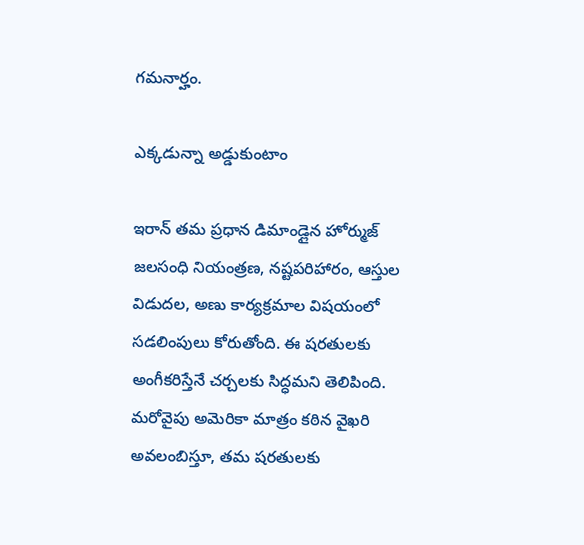గమనార్హం.

ఎక్కడున్నా అడ్డుకుంటాం

ఇరాన్‌ తమ ప్రధాన డిమాండ్లైన హోర్ముజ్‌ జలసంధి నియంత్రణ, నష్టపరిహారం, ఆస్తుల విడుదల, అణు కార్యక్రమాల విషయంలో సడలింపులు కోరుతోంది. ఈ షరతులకు అంగీకరిస్తేనే చర్చలకు సిద్ధమని తెలిపింది. మరోవైపు అమెరికా మాత్రం కఠిన వైఖరి అవలంబిస్తూ, తమ షరతులకు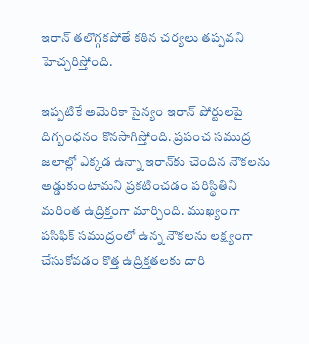ఇరాన్‌ తలొగ్గకపోతే కఠిన చర్యలు తప్పవని హెచ్చరిస్తోంది.

ఇప్పటికే అమెరికా సైన్యం ఇరాన్‌ పోర్టులపై దిగ్బంధనం కొనసాగిస్తోంది. ప్రపంచ సముద్ర జలాల్లో ఎక్కడ ఉన్నా ఇరాన్‌కు చెందిన నౌకలను అడ్డుకుంటామని ప్రకటించడం పరిస్థితిని మరింత ఉద్రిక్తంగా మార్చింది. ముఖ్యంగా పసిఫిక్‌ సముద్రంలో ఉన్న నౌకలను లక్ష్యంగా చేసుకోవడం కొత్త ఉద్రిక్తతలకు దారి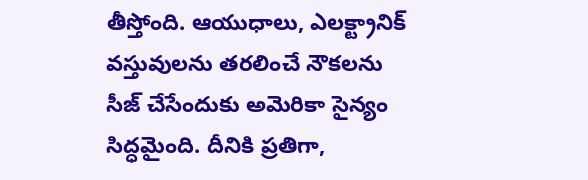తీస్తోంది. ఆయుధాలు, ఎలక్ట్రానిక్ వస్తువులను తరలించే నౌకలను సీజ్ చేసేందుకు అమెరికా సైన్యం సిద్ధమైంది. దీనికి ప్రతిగా,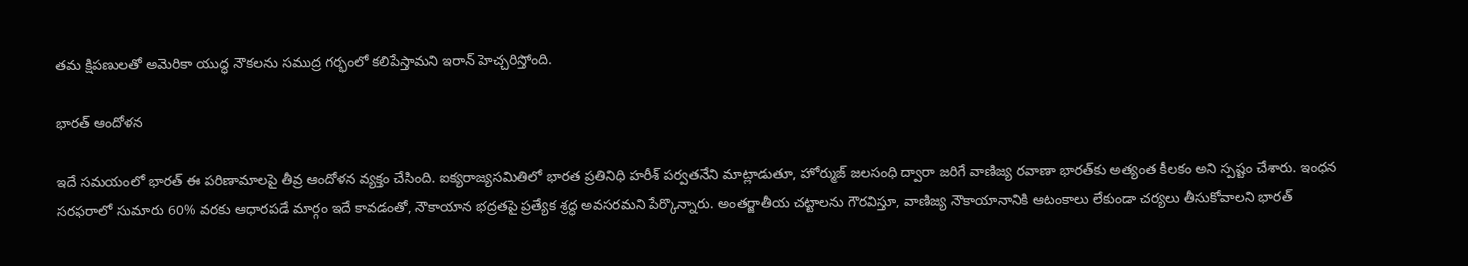తమ క్షిపణులతో అమెరికా యుద్ధ నౌకలను సముద్ర గర్భంలో కలిపేస్తామని ఇరాన్ హెచ్చరిస్తోంది.

భారత్‌ ఆందోళన

ఇదే సమయంలో భారత్‌ ఈ పరిణామాలపై తీవ్ర ఆందోళన వ్యక్తం చేసింది. ఐక్యరాజ్యసమితిలో భారత ప్రతినిధి హరీశ్‌ పర్వతనేని మాట్లాడుతూ, హోర్ముజ్‌ జలసంధి ద్వారా జరిగే వాణిజ్య రవాణా భారత్‌కు అత్యంత కీలకం అని స్పష్టం చేశారు. ఇంధన సరఫరాలో సుమారు 60% వరకు ఆధారపడే మార్గం ఇదే కావడంతో, నౌకాయాన భద్రతపై ప్రత్యేక శ్రద్ధ అవసరమని పేర్కొన్నారు. అంతర్జాతీయ చట్టాలను గౌరవిస్తూ, వాణిజ్య నౌకాయానానికి ఆటంకాలు లేకుండా చర్యలు తీసుకోవాలని భారత్‌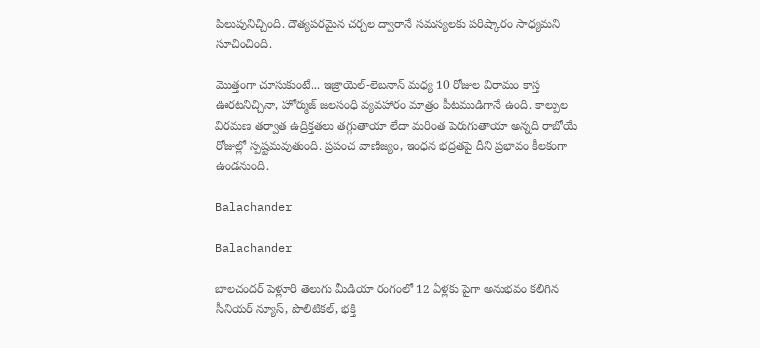పిలుపునిచ్చింది. దౌత్యపరమైన చర్చల ద్వారానే సమస్యలకు పరిష్కారం సాధ్యమని సూచించింది.

మొత్తంగా చూసుకుంటే... ఇజ్రాయెల్-లెబనాన్ మధ్య 10 రోజుల విరామం కాస్త ఊరటనిచ్చినా, హోర్ముజ్ జలసంధి వ్యవహారం మాత్రం పీటముడిగానే ఉంది. కాల్పుల విరమణ తర్వాత ఉద్రిక్తతలు తగ్గుతాయా లేదా మరింత పెరుగుతాయా అన్నది రాబోయే రోజుల్లో స్పష్టమవుతుంది. ప్రపంచ వాణిజ్యం, ఇంధన భద్రతపై దీని ప్రభావం కీలకంగా ఉండనుంది.

Balachander

Balachander

బాలచందర్ పెళ్లూరి తెలుగు మీడియా రంగంలో 12 ఏళ్లకు పైగా అనుభవం కలిగిన సీనియర్ న్యూస్, పొలిటికల్, భక్తి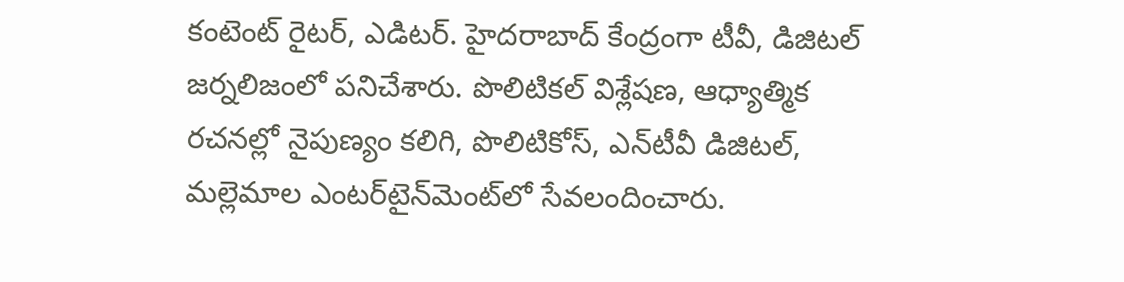కంటెంట్ రైటర్, ఎడిటర్. హైదరాబాద్ కేంద్రంగా టీవీ, డిజిటల్ జర్నలిజంలో పనిచేశారు. పొలిటికల్ విశ్లేషణ, ఆధ్యాత్మిక రచనల్లో నైపుణ్యం కలిగి, పొలిటికోస్, ఎన్‌టీవీ డిజిటల్, మల్లెమాల ఎంటర్‌టైన్‌మెంట్‌లో సేవలందించారు.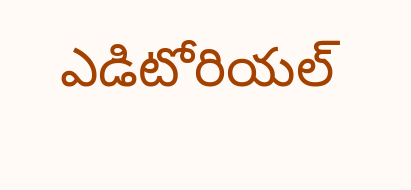ఎడిటోరియల్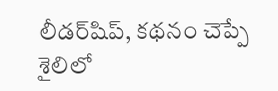లీడర్‌షిప్, కథనం చెప్పే శైలిలో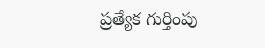ప్రత్యేక గుర్తింపు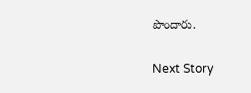పొందారు.

Next Story